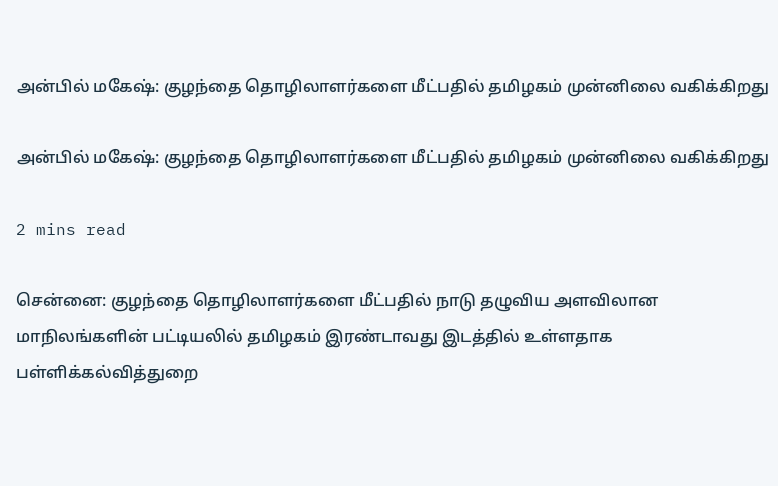அன்பில் மகேஷ்: குழந்தை தொழிலாளர்களை மீட்பதில் தமிழகம் முன்னிலை வகிக்கிறது

அன்பில் மகேஷ்: குழந்தை தொழிலாளர்களை மீட்பதில் தமிழகம் முன்னிலை வகிக்கிறது

2 mins read

சென்னை: குழந்தை தொழிலாளர்களை மீட்பதில் நாடு தழுவிய அளவிலான மாநிலங்களின் பட்டியலில் தமிழகம் இரண்டாவது இடத்தில் உள்ளதாக பள்ளிக்கல்வித்துறை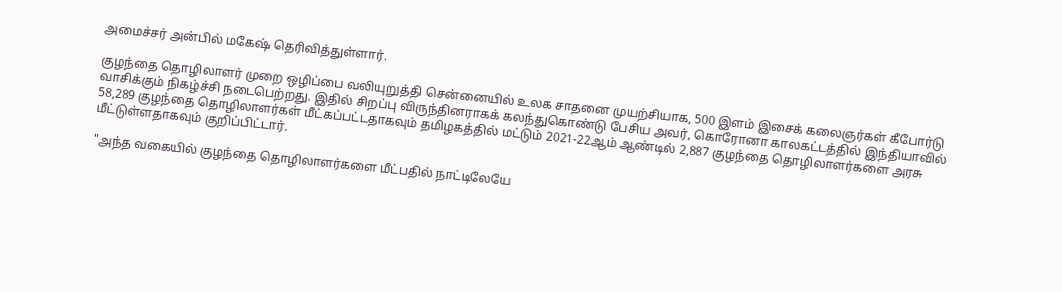அமைச்சர் அன்பில் மகேஷ் தெரிவித்துள்ளார்.

குழந்தை தொழிலாளர் முறை ஒழிப்பை வலியுறுத்தி சென்னையில் உலக சாதனை முயற்சியாக, 500 இளம் இசைக் கலைஞர்கள் கீபோர்டு வாசிக்கும் நிகழ்ச்சி நடைபெற்றது. இதில் சிறப்பு விருந்தினராகக் கலந்துகொண்டு பேசிய அவர், கொரோனா காலகட்டத்தில் இந்தியாவில் 58,289 குழந்தை தொழிலாளர்கள் மீட்கப்பட்டதாகவும் தமிழகத்தில் மட்டும் 2021-22ஆம் ஆண்டில் 2,887 குழந்தை தொழிலாளர்களை அரசு மீட்டுள்ளதாகவும் குறிப்பிட்டார்.

"அந்த வகையில் குழந்தை தொழிலாளர்களை மீட்பதில் நாட்டிலேயே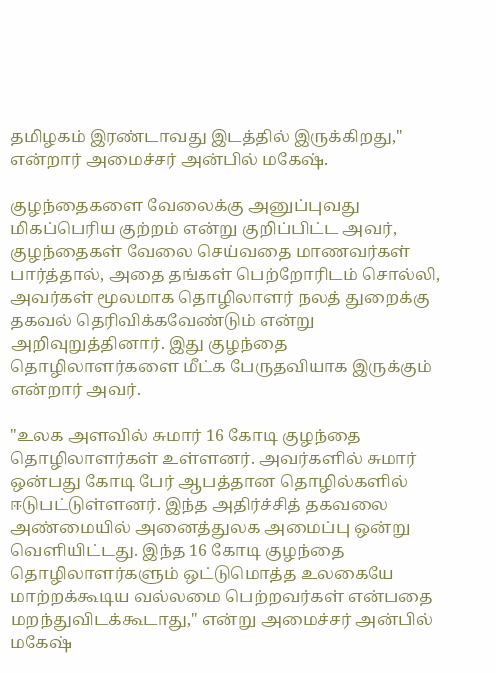தமிழகம் இரண்டாவது இடத்தில் இருக்கிறது," என்றார் அமைச்சர் அன்பில் மகேஷ்.

குழந்தைகளை வேலைக்கு அனுப்புவது மிகப்பெரிய குற்றம் என்று குறிப்பிட்ட அவர், குழந்தைகள் வேலை செய்வதை மாணவர்கள் பார்த்தால், அதை தங்கள் பெற்றோரிடம் சொல்லி, அவர்கள் மூலமாக தொழிலாளர் நலத் துறைக்கு தகவல் தெரிவிக்கவேண்டும் என்று அறிவுறுத்தினார். இது குழந்தை தொழிலாளர்களை மீட்க பேருதவியாக இருக்கும் என்றார் அவர்.

"உலக அளவில் சுமார் 16 கோடி குழந்தை தொழிலாளர்கள் உள்ளனர். அவர்களில் சுமார் ஒன்பது கோடி பேர் ஆபத்தான தொழில்களில் ஈடுபட்டுள்ளனர். இந்த அதிர்ச்சித் தகவலை அண்மையில் அனைத்துலக அமைப்பு ஒன்று வெளியிட்டது. இந்த 16 கோடி குழந்தை தொழிலாளர்களும் ஒட்டுமொத்த உலகையே மாற்றக்கூடிய வல்லமை பெற்றவர்கள் என்பதை மறந்துவிடக்கூடாது," என்று அமைச்சர் அன்பில் மகேஷ்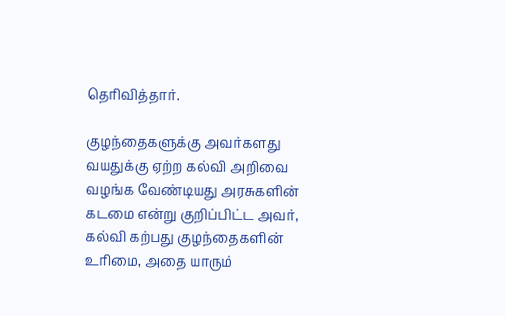தெரிவித்தார்.

குழந்தைகளுக்கு அவர்களது வயதுக்கு ஏற்ற கல்வி அறிவை வழங்க வேண்டியது அரசுகளின் கடமை என்று குறிப்பிட்ட அவர், கல்வி கற்பது குழந்தைகளின் உரிமை, அதை யாரும்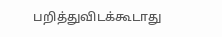பறித்துவிடக்கூடாது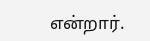என்றார்.